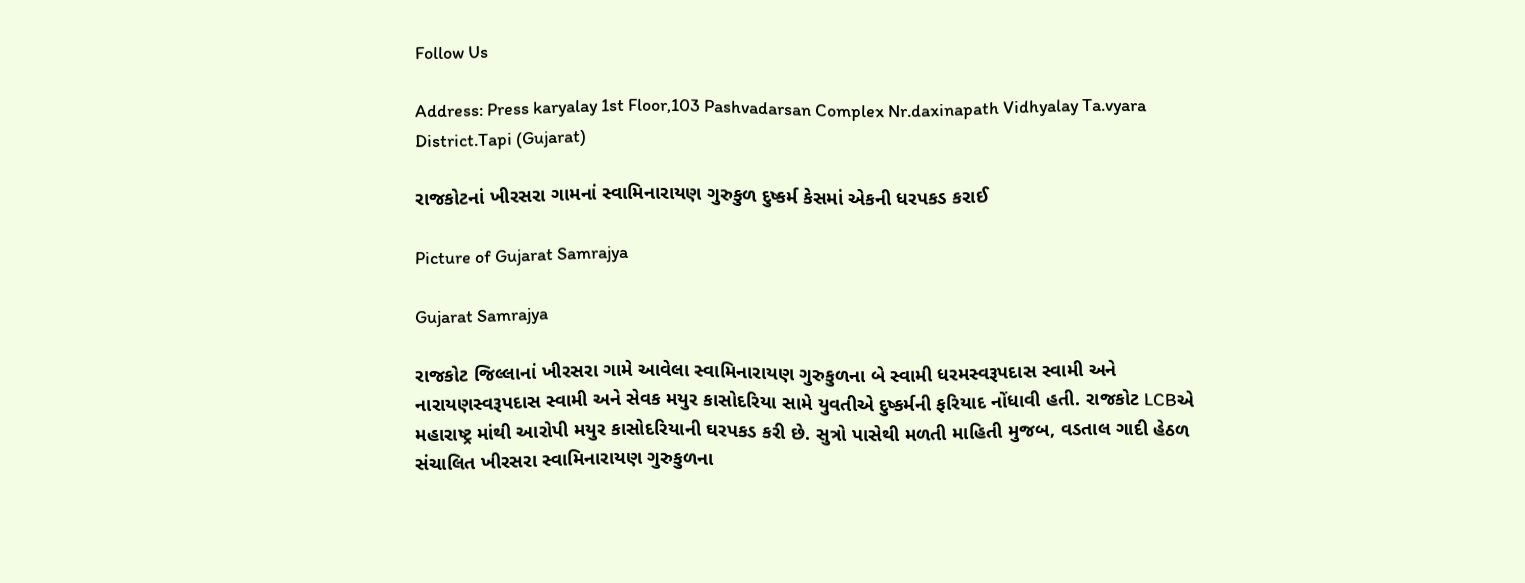Follow Us

Address: Press karyalay 1st Floor,103 Pashvadarsan Complex Nr.daxinapath Vidhyalay Ta.vyara District.Tapi (Gujarat)

રાજકોટનાં ખીરસરા ગામનાં સ્વામિનારાયણ ગુરુકુળ દુષ્કર્મ કેસમાં એકની ધરપકડ કરાઈ

Picture of Gujarat Samrajya

Gujarat Samrajya

રાજકોટ જિલ્લાનાં ખીરસરા ગામે આવેલા સ્વામિનારાયણ ગુરુકુળના બે સ્વામી ધરમસ્વરૂપદાસ સ્વામી અને નારાયણસ્વરૂપદાસ સ્વામી અને સેવક મયુર કાસોદરિયા સામે યુવતીએ દુષ્કર્મની ફરિયાદ નોંધાવી હતી. રાજકોટ LCBએ મહારાષ્ટ્ર માંથી આરોપી મયુર કાસોદરિયાની ઘરપકડ કરી છે. સુત્રો પાસેથી મળતી માહિતી મુજબ, વડતાલ ગાદી હેઠળ સંચાલિત ખીરસરા સ્વામિનારાયણ ગુરુકુળના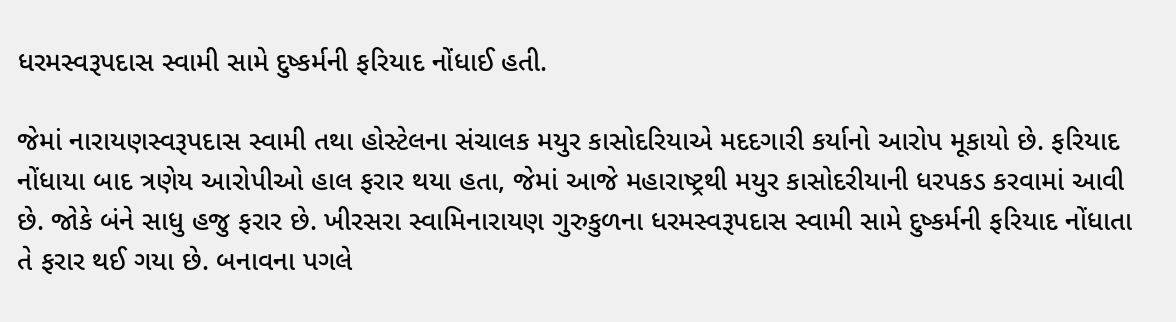ધરમસ્વરૂપદાસ સ્વામી સામે દુષ્કર્મની ફરિયાદ નોંધાઈ હતી.

જેમાં નારાયણસ્વરૂપદાસ સ્વામી તથા હોસ્ટેલના સંચાલક મયુર કાસોદરિયાએ મદદગારી કર્યાનો આરોપ મૂકાયો છે. ફરિયાદ નોંધાયા બાદ ત્રણેય આરોપીઓ હાલ ફરાર થયા હતા, જેમાં આજે મહારાષ્ટ્રથી મયુર કાસોદરીયાની ધરપકડ કરવામાં આવી છે. જોકે બંને સાધુ હજુ ફરાર છે. ખીરસરા સ્વામિનારાયણ ગુરુકુળના ધરમસ્વરૂપદાસ સ્વામી સામે દુષ્કર્મની ફરિયાદ નોંધાતા તે ફરાર થઈ ગયા છે. બનાવના પગલે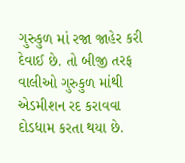ગુરુકુળ માં રજા જાહેર કરી દેવાઈ છે. તો બીજી તરફ વાલીઓ ગુરુકુળ માંથી એડમીશન રદ કરાવવા દોડધામ કરતા થયા છે.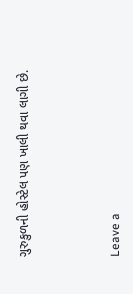ગુરુકુળની હોસ્ટેલ પણ ખાલી થવા લાગી છે.



Leave a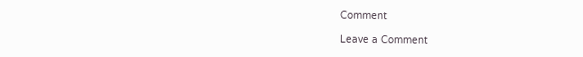Comment

Leave a Comment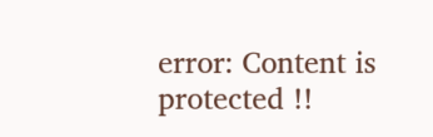error: Content is protected !!